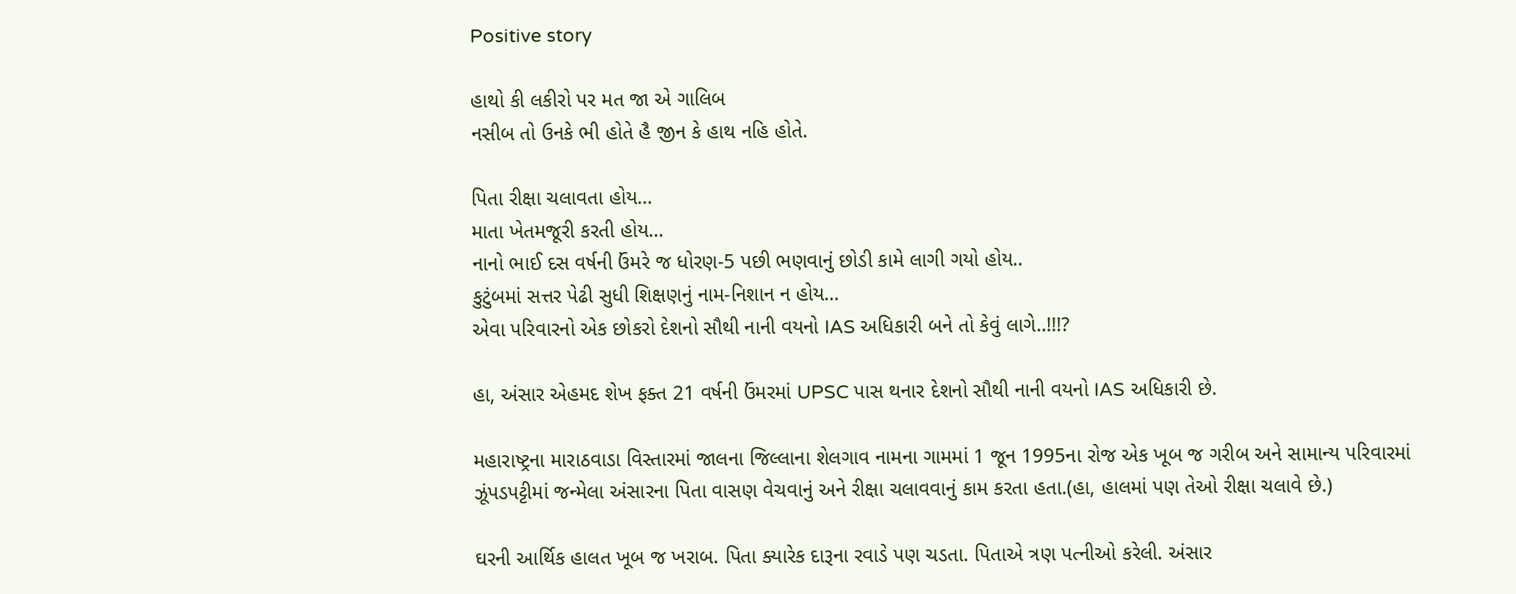Positive story

હાથો કી લકીરો પર મત જા એ ગાલિબ
નસીબ તો ઉનકે ભી હોતે હૈ જીન કે હાથ નહિ હોતે.

પિતા રીક્ષા ચલાવતા હોય...
માતા ખેતમજૂરી કરતી હોય...
નાનો ભાઈ દસ વર્ષની ઉંમરે જ ધોરણ-5 પછી ભણવાનું છોડી કામે લાગી ગયો હોય..
કુટુંબમાં સત્તર પેઢી સુધી શિક્ષણનું નામ-નિશાન ન હોય...
એવા પરિવારનો એક છોકરો દેશનો સૌથી નાની વયનો IAS અધિકારી બને તો કેવું લાગે..!!!?

હા, અંસાર એહમદ શેખ ફક્ત 21 વર્ષની ઉંમરમાં UPSC પાસ થનાર દેશનો સૌથી નાની વયનો IAS અધિકારી છે.

મહારાષ્ટ્રના મારાઠવાડા વિસ્તારમાં જાલના જિલ્લાના શેલગાવ નામના ગામમાં 1 જૂન 1995ના રોજ એક ખૂબ જ ગરીબ અને સામાન્ય પરિવારમાં ઝૂંપડપટ્ટીમાં જન્મેલા અંસારના પિતા વાસણ વેચવાનું અને રીક્ષા ચલાવવાનું કામ કરતા હતા.(હા, હાલમાં પણ તેઓ રીક્ષા ચલાવે છે.)

ઘરની આર્થિક હાલત ખૂબ જ ખરાબ. પિતા ક્યારેક દારૂના રવાડે પણ ચડતા. પિતાએ ત્રણ પત્નીઓ કરેલી. અંસાર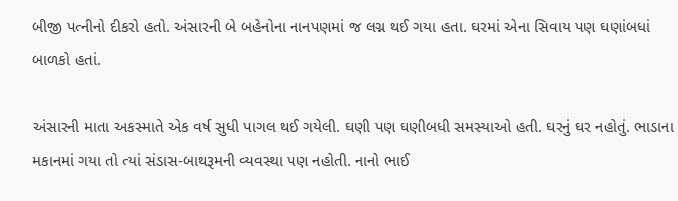બીજી પત્નીનો દીકરો હતો. અંસારની બે બહેનોના નાનપણમાં જ લગ્ન થઈ ગયા હતા. ઘરમાં એના સિવાય પણ ઘણાંબધાં બાળકો હતાં.

અંસારની માતા અકસ્માતે એક વર્ષ સુધી પાગલ થઈ ગયેલી. ઘણી પણ ઘણીબધી સમસ્યાઓ હતી. ઘરનું ઘર નહોતું. ભાડાના મકાનમાં ગયા તો ત્યાં સંડાસ-બાથરૂમની વ્યવસ્થા પણ નહોતી. નાનો ભાઈ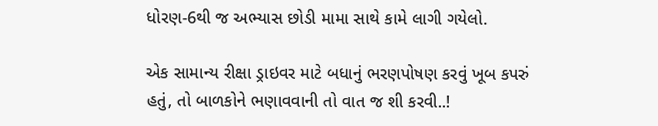ધોરણ-6થી જ અભ્યાસ છોડી મામા સાથે કામે લાગી ગયેલો.

એક સામાન્ય રીક્ષા ડ્રાઇવર માટે બધાનું ભરણપોષણ કરવું ખૂબ કપરું હતું, તો બાળકોને ભણાવવાની તો વાત જ શી કરવી..!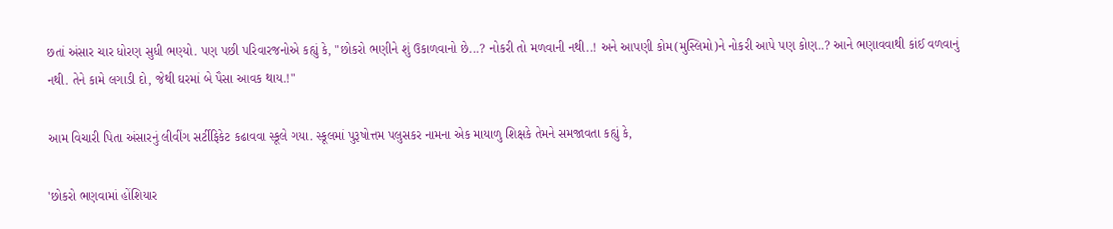છતાં અંસાર ચાર ધોરણ સુધી ભણ્યો. પણ પછી પરિવારજનોએ કહ્યું કે, "છોકરો ભણીને શું ઉકાળવાનો છે...? નોકરી તો મળવાની નથી..! અને આપણી કોમ(મુસ્લિમો)ને નોકરી આપે પણ કોણ..? આને ભણાવવાથી કાંઈ વળવાનું નથી. તેને કામે લગાડી દો, જેથી ઘરમાં બે પૈસા આવક થાય.!"

આમ વિચારી પિતા અંસારનું લીવીંગ સર્ટીફિકેટ કઢાવવા સ્કૂલે ગયા. સ્કૂલમાં પુરૂષોત્તમ પલુસકર નામના એક માયાળુ શિક્ષકે તેમને સમજાવતા કહ્યું કે,

'છોકરો ભણવામાં હોંશિયાર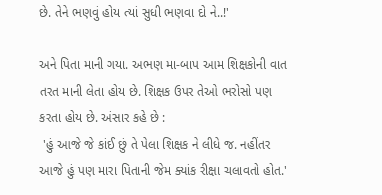છે. તેને ભણવું હોય ત્યાં સુધી ભણવા દો ને..!'

અને પિતા માની ગયા. અભણ મા-બાપ આમ શિક્ષકોની વાત તરત માની લેતા હોય છે. શિક્ષક ઉપર તેઓ ભરોસો પણ કરતા હોય છે. અંસાર કહે છે :
 'હું આજે જે કાંઈ છું તે પેલા શિક્ષક ને લીધે જ. નહીંતર આજે હું પણ મારા પિતાની જેમ ક્યાંક રીક્ષા ચલાવતો હોત.'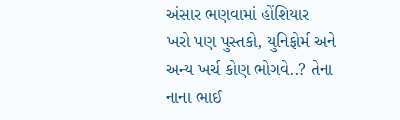અંસાર ભણવામાં હોંશિયાર ખરો પણ પુસ્તકો, યુનિફોર્મ અને અન્ય ખર્ચ કોણ ભોગવે..? તેના નાના ભાઈ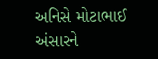અનિસે મોટાભાઈ અંસારને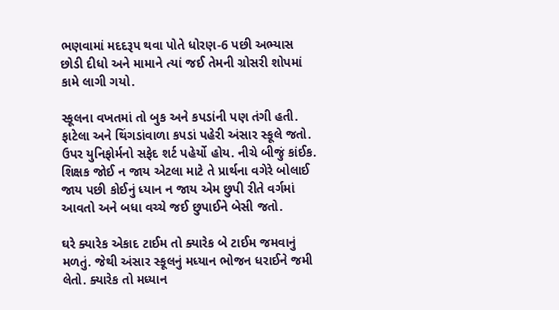ભણવામાં મદદરૂપ થવા પોતે ધોરણ-6 પછી અભ્યાસ છોડી દીધો અને મામાને ત્યાં જઈ તેમની ગ્રોસરી શોપમાં કામે લાગી ગયો.

સ્કૂલના વખતમાં તો બુક અને કપડાંની પણ તંગી હતી. ફાટેલા અને થિંગડાંવાળા કપડાં પહેરી અંસાર સ્કૂલે જતો. ઉપર યુનિફોર્મનો સફેદ શર્ટ પહેર્યો હોય. નીચે બીજું કાંઈક. શિક્ષક જોઈ ન જાય એટલા માટે તે પ્રાર્થના વગેરે બોલાઈ જાય પછી કોઈનું ધ્યાન ન જાય એમ છુપી રીતે વર્ગમાં આવતો અને બધા વચ્ચે જઈ છુપાઈને બેસી જતો.

ઘરે ક્યારેક એકાદ ટાઈમ તો ક્યારેક બે ટાઈમ જમવાનું મળતું. જેથી અંસાર સ્કૂલનું મધ્યાન ભોજન ધરાઈને જમી લેતો. ક્યારેક તો મધ્યાન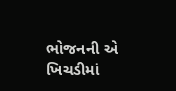ભોજનની એ ખિચડીમાં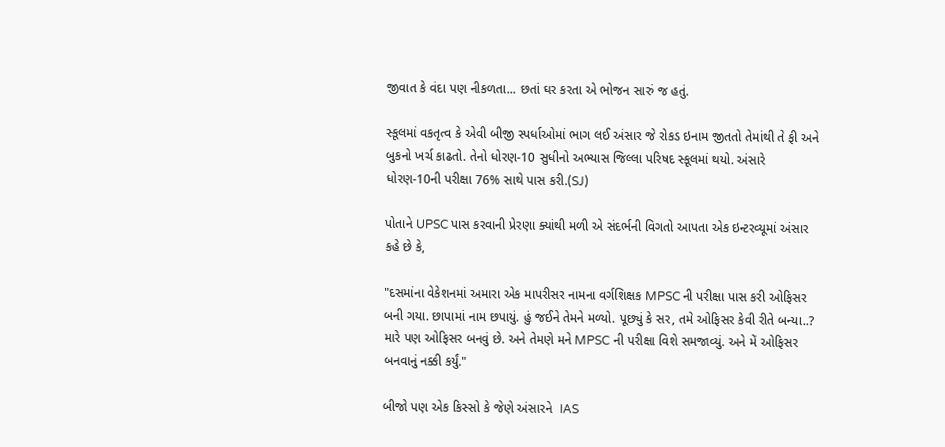જીવાત કે વંદા પણ નીકળતા... છતાં ઘર કરતા એ ભોજન સારું જ હતું.

સ્કૂલમાં વકતૃત્વ કે એવી બીજી સ્પર્ધાઓમાં ભાગ લઈ અંસાર જે રોકડ ઇનામ જીતતો તેમાંથી તે ફી અને બુકનો ખર્ચ કાઢતો. તેનો ધોરણ-10 સુધીનો અભ્યાસ જિલ્લા પરિષદ સ્કૂલમાં થયો. અંસારે ધોરણ-10ની પરીક્ષા 76% સાથે પાસ કરી.(SJ)

પોતાને UPSC પાસ કરવાની પ્રેરણા ક્યાંથી મળી એ સંદર્ભની વિગતો આપતા એક ઇન્ટરવ્યૂમાં અંસાર કહે છે કે,

"દસમાંના વેકેશનમાં અમારા એક માપરીસર નામના વર્ગશિક્ષક MPSC ની પરીક્ષા પાસ કરી ઓફિસર બની ગયા. છાપામાં નામ છપાયું. હું જઈને તેમને મળ્યો. પૂછ્યું કે સર, તમે ઓફિસર કેવી રીતે બન્યા..? મારે પણ ઓફિસર બનવું છે. અને તેમણે મને MPSC ની પરીક્ષા વિશે સમજાવ્યું. અને મેં ઓફિસર બનવાનું નક્કી કર્યું."

બીજો પણ એક કિસ્સો કે જેણે અંસારને  IAS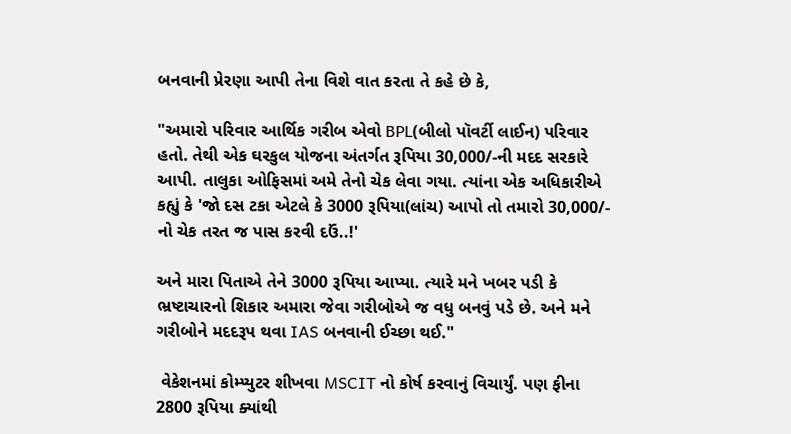બનવાની પ્રેરણા આપી તેના વિશે વાત કરતા તે કહે છે કે,

"અમારો પરિવાર આર્થિક ગરીબ એવો BPL(બીલો પૉવર્ટી લાઈન) પરિવાર હતો. તેથી એક ઘરકુલ યોજના અંતર્ગત રૂપિયા 30,000/-ની મદદ સરકારે આપી. તાલુકા ઓફિસમાં અમે તેનો ચેક લેવા ગયા. ત્યાંના એક અધિકારીએ કહ્યું કે 'જો દસ ટકા એટલે કે 3000 રૂપિયા(લાંચ) આપો તો તમારો 30,000/- નો ચેક તરત જ પાસ કરવી દઉં..!'

અને મારા પિતાએ તેને 3000 રૂપિયા આપ્યા. ત્યારે મને ખબર પડી કે ભ્રષ્ટાચારનો શિકાર અમારા જેવા ગરીબોએ જ વધુ બનવું પડે છે. અને મને ગરીબોને મદદરૂપ થવા IAS બનવાની ઈચ્છા થઈ."

 વેકેશનમાં કોમ્પ્યુટર શીખવા MSCIT નો કોર્ષ કરવાનું વિચાર્યું. પણ ફીના 2800 રૂપિયા ક્યાંથી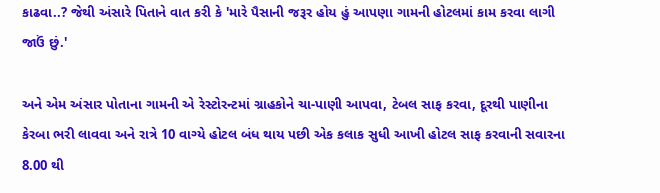કાઢવા..? જેથી અંસારે પિતાને વાત કરી કે 'મારે પૈસાની જરૂર હોય હું આપણા ગામની હોટલમાં કામ કરવા લાગી જાઉં છું.'

અને એમ અંસાર પોતાના ગામની એ રેસ્ટોરન્ટમાં ગ્રાહકોને ચા-પાણી આપવા, ટેબલ સાફ કરવા, દૂરથી પાણીના કેરબા ભરી લાવવા અને રાત્રે 10 વાગ્યે હોટલ બંધ થાય પછી એક કલાક સુધી આખી હોટલ સાફ કરવાની સવારના 8.00 થી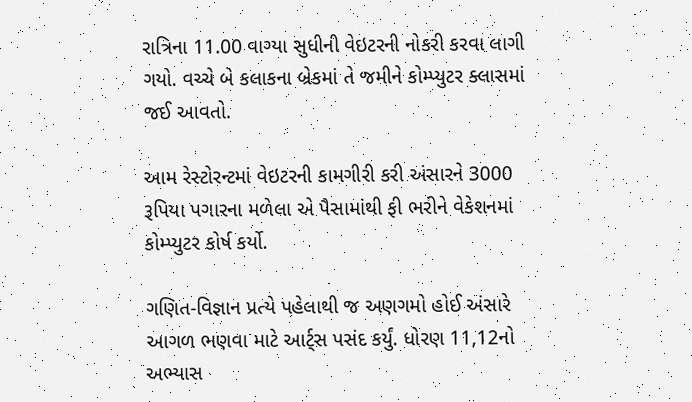રાત્રિના 11.00 વાગ્યા સુધીની વેઇટરની નોકરી કરવા લાગી ગયો. વચ્ચે બે કલાકના બ્રેકમાં તે જમીને કોમ્પ્યુટર ક્લાસમાં જઈ આવતો.

આમ રેસ્ટોરન્ટમાં વેઇટરની કામગીરી કરી અંસારને 3000 રૂપિયા પગારના મળેલા એ પૈસામાંથી ફી ભરીને વેકેશનમાં કોમ્પ્યુટર કોર્ષ કર્યો.

ગણિત-વિજ્ઞાન પ્રત્યે પહેલાથી જ અણગમો હોઈ અંસારે આગળ ભણવા માટે આર્ટ્સ પસંદ કર્યું. ધોરણ 11,12નો અભ્યાસ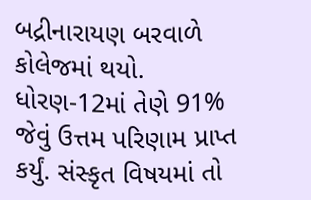બદ્રીનારાયણ બરવાળે કોલેજમાં થયો. ધોરણ-12માં તેણે 91% જેવું ઉત્તમ પરિણામ પ્રાપ્ત કર્યું. સંસ્કૃત વિષયમાં તો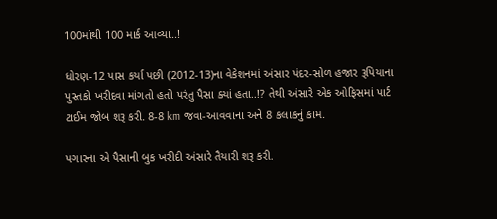100માંથી 100 માર્ક આવ્યા..!

ધોરણ-12 પાસ કર્યા પછી (2012-13)ના વેકેશનમાં અંસાર પંદર-સોળ હજાર રૂપિયાના પુસ્તકો ખરીદવા માંગતો હતો પરંતુ પૈસા ક્યાં હતા..!? તેથી અંસારે એક ઓફિસમાં પાર્ટ ટાઈમ જોબ શરૂ કરી. 8-8 km જવા-આવવાના અને 8 કલાકનું કામ.

પગારના એ પૈસાની બુક ખરીદી અંસારે તૈયારી શરૂ કરી.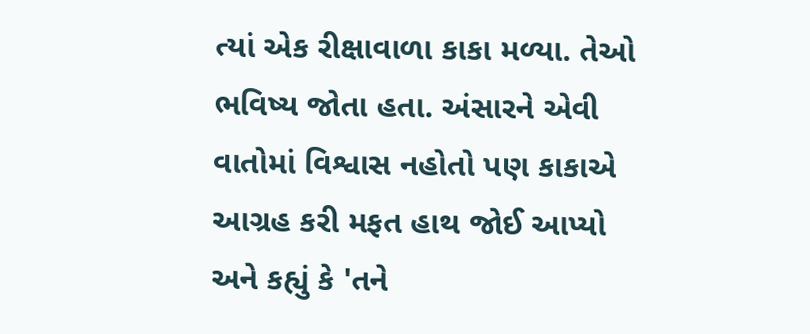ત્યાં એક રીક્ષાવાળા કાકા મળ્યા. તેઓ ભવિષ્ય જોતા હતા. અંસારને એવી વાતોમાં વિશ્વાસ નહોતો પણ કાકાએ આગ્રહ કરી મફત હાથ જોઈ આપ્યો અને કહ્યું કે 'તને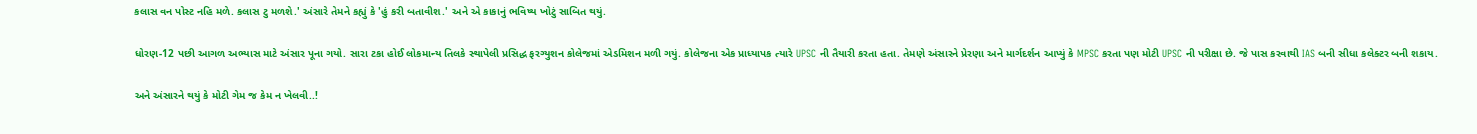કલાસ વન પોસ્ટ નહિ મળે. કલાસ ટુ મળશે.' અંસારે તેમને કહ્યું કે 'હું કરી બતાવીશ.' અને એ કાકાનું ભવિષ્ય ખોટું સાબિત થયું.

ધોરણ-12 પછી આગળ અભ્યાસ માટે અંસાર પૂના ગયો. સારા ટકા હોઈ લોકમાન્ય તિલકે સ્થાપેલી પ્રસિદ્ધ ફરગ્યુશન કોલેજમાં એડમિશન મળી ગયું. કોલેજના એક પ્રાધ્યાપક ત્યારે UPSC ની તૈયારી કરતા હતા. તેમણે અંસારને પ્રેરણા અને માર્ગદર્શન આપ્યું કે MPSC કરતા પણ મોટી UPSC ની પરીક્ષા છે. જે પાસ કરવાથી IAS બની સીધા કલેક્ટર બની શકાય.

અને અંસારને થયું કે મોટી ગેમ જ કેમ ન ખેલવી..!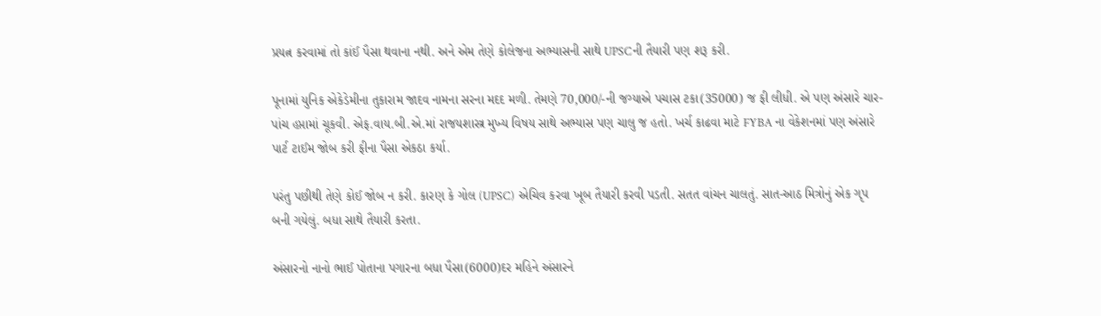પ્રયત્ન કરવામાં તો કાંઈ પૈસા થવાના નથી. અને એમ તેણે કોલેજના અભ્યાસની સાથે UPSCની તૈયારી પણ શરૂ કરી.

પૂનામાં યુનિક એકેડેમીના તુકારામ જાદવ નામના સરના મદદ મળી. તેમણે 70,000/-ની જગ્યાએ પચાસ ટકા(35000) જ ફી લીધી. એ પણ અંસારે ચાર-પાંચ હપ્તામાં ચૂકવી. એફ.વાય.બી.એ.માં રાજયશાસ્ત્ર મુખ્ય વિષય સાથે અભ્યાસ પણ ચાલુ જ હતો. ખર્ચ કાઢવા માટે FYBA ના વેકેશનમાં પણ અંસારે પાર્ટ ટાઈમ જોબ કરી ફીના પૈસા એકઠા કર્યા.

પરંતુ પછીથી તેણે કોઈ જોબ ન કરી. કારણ કે ગોલ (UPSC) એચિવ કરવા ખૂબ તૈયારી કરવી પડતી. સતત વાંચન ચાલતું. સાત-આઠ મિત્રોનું એક ગૃપ બની ગયેલું. બધા સાથે તૈયારી કરતા.

અંસારનો નાનો ભાઈ પોતાના પગારના બધા પૈસા(6000)દર મહિને અંસારને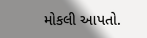મોકલી આપતો.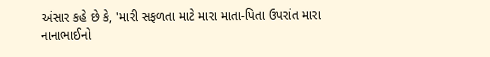અંસાર કહે છે કે, 'મારી સફળતા માટે મારા માતા-પિતા ઉપરાંત મારા નાનાભાઈનો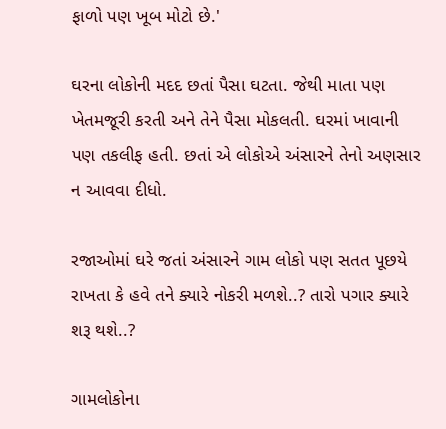ફાળો પણ ખૂબ મોટો છે.'

ઘરના લોકોની મદદ છતાં પૈસા ઘટતા. જેથી માતા પણ ખેતમજૂરી કરતી અને તેને પૈસા મોકલતી. ઘરમાં ખાવાની પણ તકલીફ હતી. છતાં એ લોકોએ અંસારને તેનો અણસાર ન આવવા દીધો.

રજાઓમાં ઘરે જતાં અંસારને ગામ લોકો પણ સતત પૂછયે રાખતા કે હવે તને ક્યારે નોકરી મળશે..? તારો પગાર ક્યારે શરૂ થશે..?

ગામલોકોના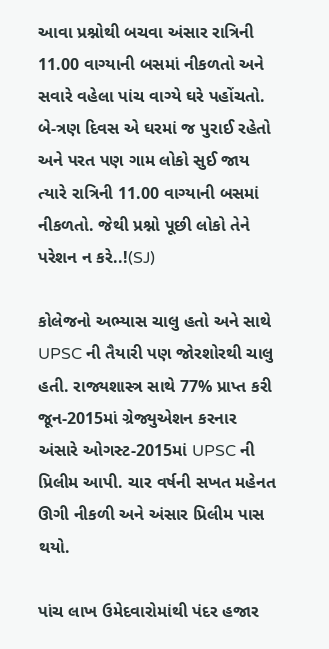આવા પ્રશ્નોથી બચવા અંસાર રાત્રિની 11.00 વાગ્યાની બસમાં નીકળતો અને સવારે વહેલા પાંચ વાગ્યે ઘરે પહોંચતો. બે-ત્રણ દિવસ એ ઘરમાં જ પુરાઈ રહેતો અને પરત પણ ગામ લોકો સુઈ જાય ત્યારે રાત્રિની 11.00 વાગ્યાની બસમાં નીકળતો. જેથી પ્રશ્નો પૂછી લોકો તેને પરેશન ન કરે..!(SJ)

કોલેજનો અભ્યાસ ચાલુ હતો અને સાથે UPSC ની તૈયારી પણ જોરશોરથી ચાલુ હતી. રાજ્યશાસ્ત્ર સાથે 77% પ્રાપ્ત કરી જૂન-2015માં ગ્રેજ્યુએશન કરનાર અંસારે ઓગસ્ટ-2015માં UPSC ની પ્રિલીમ આપી. ચાર વર્ષની સખત મહેનત ઊગી નીકળી અને અંસાર પ્રિલીમ પાસ થયો.

પાંચ લાખ ઉમેદવારોમાંથી પંદર હજાર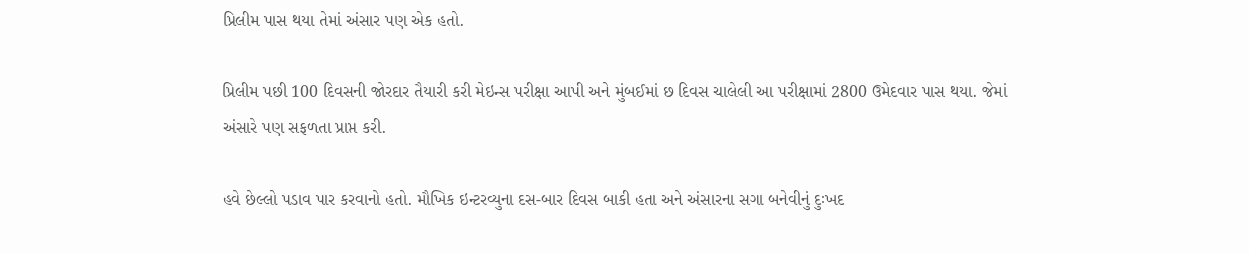પ્રિલીમ પાસ થયા તેમાં અંસાર પણ એક હતો.

પ્રિલીમ પછી 100 દિવસની જોરદાર તૈયારી કરી મેઇન્સ પરીક્ષા આપી અને મુંબઈમાં છ દિવસ ચાલેલી આ પરીક્ષામાં 2800 ઉમેદવાર પાસ થયા. જેમાં અંસારે પણ સફળતા પ્રાપ્ત કરી.

હવે છેલ્લો પડાવ પાર કરવાનો હતો. મૌખિક ઇન્ટરવ્યુના દસ-બાર દિવસ બાકી હતા અને અંસારના સગા બનેવીનું દુઃખદ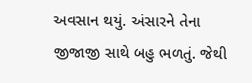અવસાન થયું. અંસારને તેના જીજાજી સાથે બહુ ભળતું. જેથી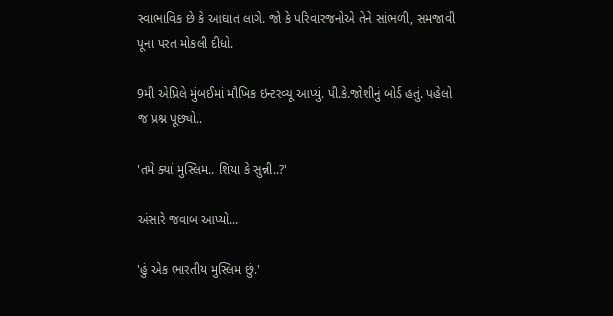સ્વાભાવિક છે કે આઘાત લાગે. જો કે પરિવારજનોએ તેને સાંભળી, સમજાવી પૂના પરત મોકલી દીધો.

9મી એપ્રિલે મુંબઈમાં મૌખિક ઇન્ટરવ્યૂ આપ્યું. પી.કે.જોશીનું બોર્ડ હતું. પહેલો જ પ્રશ્ન પૂછ્યો..

'તમે ક્યાં મુસ્લિમ.. શિયા કે સુન્ની..?'

અંસારે જવાબ આપ્યો...

'હું એક ભારતીય મુસ્લિમ છું.'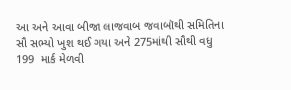આ અને આવા બીજા લાજવાબ જવાબૉથી સમિતિના સૌ સભ્યો ખુશ થઈ ગયા અને 275માંથી સૌથી વધુ 199  માર્ક મેળવી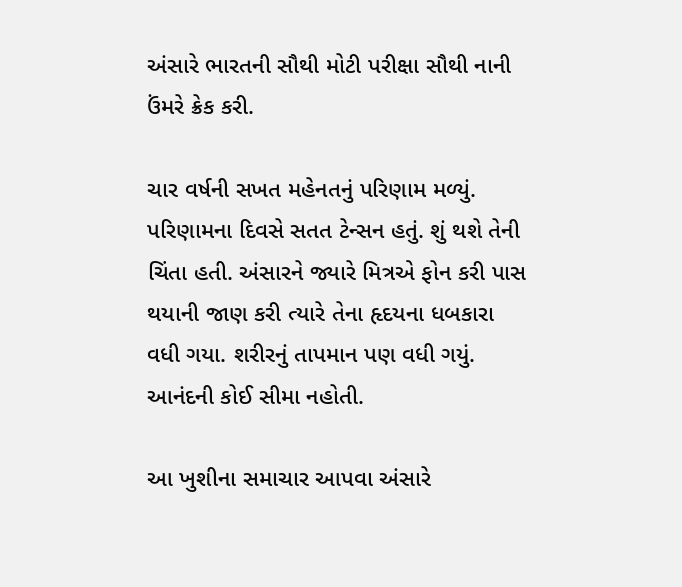અંસારે ભારતની સૌથી મોટી પરીક્ષા સૌથી નાની ઉંમરે ક્રેક કરી.

ચાર વર્ષની સખત મહેનતનું પરિણામ મળ્યું. પરિણામના દિવસે સતત ટેન્સન હતું. શું થશે તેની ચિંતા હતી. અંસારને જ્યારે મિત્રએ ફોન કરી પાસ થયાની જાણ કરી ત્યારે તેના હૃદયના ધબકારા વધી ગયા. શરીરનું તાપમાન પણ વધી ગયું. આનંદની કોઈ સીમા નહોતી.

આ ખુશીના સમાચાર આપવા અંસારે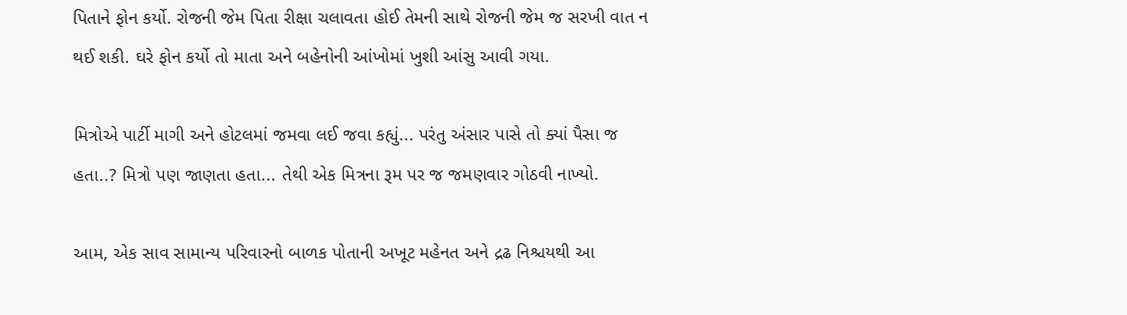પિતાને ફોન કર્યો. રોજની જેમ પિતા રીક્ષા ચલાવતા હોઈ તેમની સાથે રોજની જેમ જ સરખી વાત ન થઈ શકી. ઘરે ફોન કર્યો તો માતા અને બહેનોની આંખોમાં ખુશી આંસુ આવી ગયા.

મિત્રોએ પાર્ટી માગી અને હોટલમાં જમવા લઈ જવા કહ્યું... પરંતુ અંસાર પાસે તો ક્યાં પૈસા જ હતા..? મિત્રો પણ જાણતા હતા... તેથી એક મિત્રના રૂમ પર જ જમણવાર ગોઠવી નાખ્યો.

આમ, એક સાવ સામાન્ય પરિવારનો બાળક પોતાની અખૂટ મહેનત અને દ્રઢ નિશ્ચયથી આ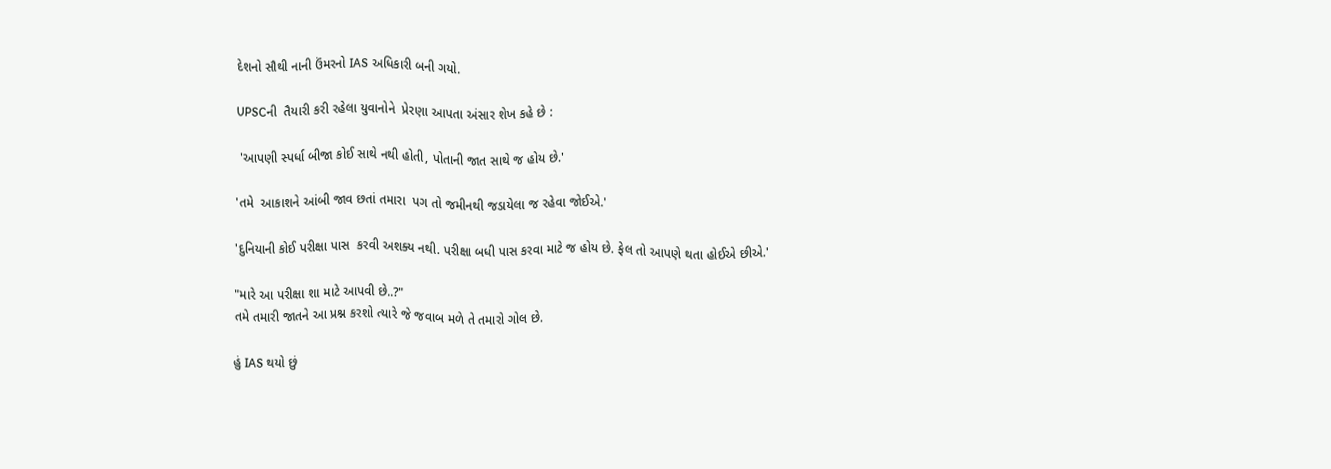દેશનો સૌથી નાની ઉંમરનો IAS અધિકારી બની ગયો.

UPSCની  તૈયારી કરી રહેલા યુવાનોને  પ્રેરણા આપતા અંસાર શેખ કહે છે :

 'આપણી સ્પર્ધા બીજા કોઈ સાથે નથી હોતી, પોતાની જાત સાથે જ હોય છે.'

'તમે  આકાશને આંબી જાવ છતાં તમારા  પગ તો જમીનથી જડાયેલા જ રહેવા જોઈએ.'

'દુનિયાની કોઈ પરીક્ષા પાસ  કરવી અશક્ય નથી. પરીક્ષા બધી પાસ કરવા માટે જ હોય છે. ફેલ તો આપણે થતા હોઈએ છીએ.'

"મારે આ પરીક્ષા શા માટે આપવી છે..?"
તમે તમારી જાતને આ પ્રશ્ન કરશો ત્યારે જે જવાબ મળે તે તમારો ગોલ છે.

હું IAS થયો છું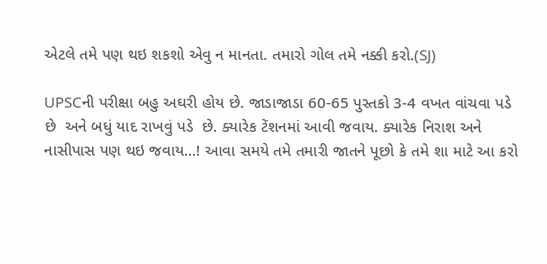એટલે તમે પણ થઇ શકશો એવુ ન માનતા. તમારો ગોલ તમે નક્કી કરો.(SJ)

UPSCની પરીક્ષા બહુ અઘરી હોય છે. જાડાજાડા 60-65 પુસ્તકો 3-4 વખત વાંચવા પડે છે  અને બધું યાદ રાખવું પડે  છે. ક્યારેક ટેંશનમાં આવી જવાય. ક્યારેક નિરાશ અને નાસીપાસ પણ થઇ જવાય...! આવા સમયે તમે તમારી જાતને પૂછો કે તમે શા માટે આ કરો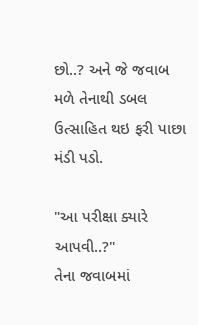છો..? અને જે જવાબ મળે તેનાથી ડબલ ઉત્સાહિત થઇ ફરી પાછા મંડી પડો.

"આ પરીક્ષા ક્યારે આપવી..?"
તેના જવાબમાં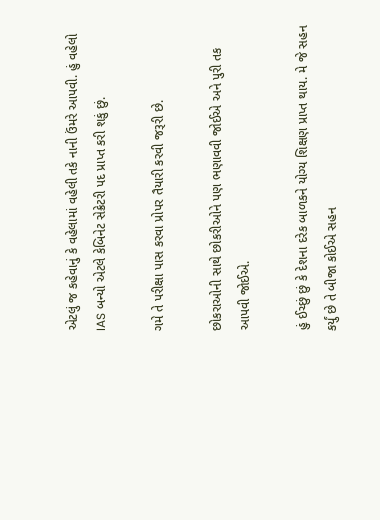એટલું જ કહેવાનું કે વહેલામાં વહેલી તકે નાની ઉંમરે આપવી. હું વહેલો IAS બન્યો એટલે કેબિનેટ સેક્રેટરી પદ પ્રાપ્ત કરી શકું છું.

ગમે તે પરીક્ષા પાસ કરવા પ્રોપર તૈયારી કરવી જરૂરી છે.

છોકરાઓની સાથે છોકરીઓને પણ ભણાવવી જોઈએ અને પુરી તક આપવી જોઈએ.

હું ઈચ્છું છું કે દેશના દરેક બાળકને યોગ્ય શિક્ષણ પ્રાપ્ત થાય. મે જે સહન કર્યું છે તે બીજા કોઈએ સહન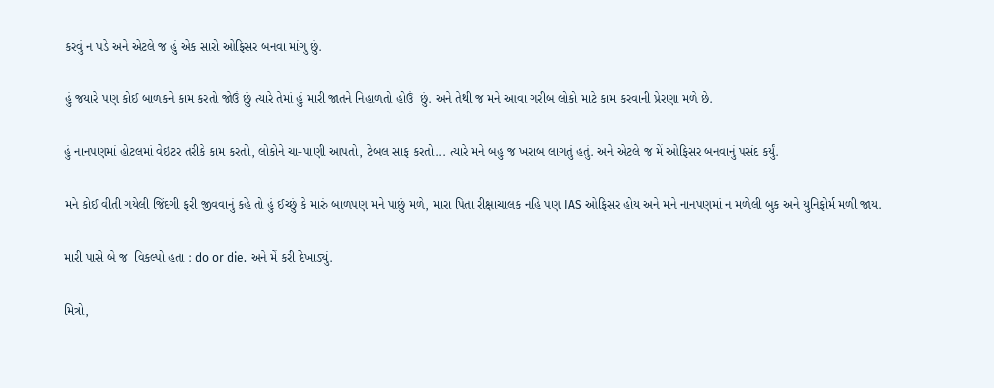કરવું ન પડે અને એટલે જ હું એક સારો ઓફિસર બનવા માંગુ છું.

હું જયારે પણ કોઈ બાળકને કામ કરતો જોઉં છું ત્યારે તેમાં હું મારી જાતને નિહાળતો હોઉં  છું. અને તેથી જ મને આવા ગરીબ લોકો માટે કામ કરવાની પ્રેરણા મળે છે.

હું નાનપણમાં હોટલમાં વેઇટર તરીકે કામ કરતો, લોકોને ચા-પાણી આપતો, ટેબલ સાફ કરતો... ત્યારે મને બહુ જ ખરાબ લાગતું હતું. અને એટલે જ મેં ઓફિસર બનવાનું પસંદ કર્યું.

મને કોઈ વીતી ગયેલી જિંદગી ફરી જીવવાનું કહે તો હું ઈચ્છું કે મારું બાળપણ મને પાછું મળે, મારા પિતા રીક્ષાચાલક નહિ પણ IAS ઓફિસર હોય અને મને નાનપણમાં ન મળેલી બુક અને યુનિફોર્મ મળી જાય.

મારી પાસે બે જ  વિકલ્પો હતા : do or die. અને મેં કરી દેખાડ્યું.

મિત્રો,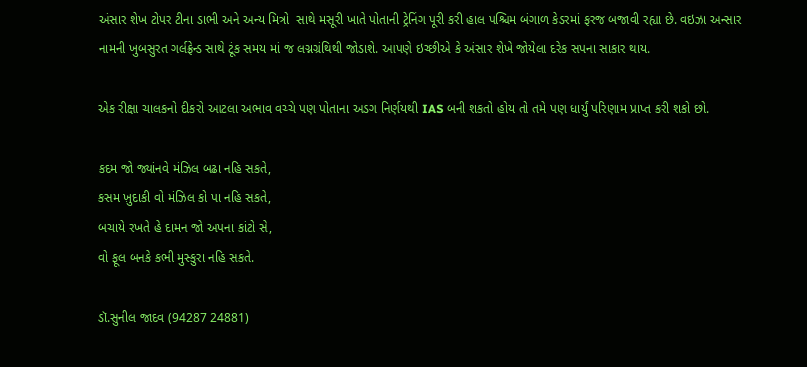અંસાર શેખ ટોપર ટીના ડાભી અને અન્ય મિત્રો  સાથે મસૂરી ખાતે પોતાની ટ્રેનિંગ પૂરી કરી હાલ પશ્ચિમ બંગાળ કેડરમાં ફરજ બજાવી રહ્યા છે. વઇઝા અન્સાર નામની ખુબસુરત ગર્લફ્રેન્ડ સાથે ટૂંક સમય માં જ લગ્નગ્રંથિથી જોડાશે. આપણે ઇચ્છીએ કે અંસાર શેખે જોયેલા દરેક સપના સાકાર થાય.

એક રીક્ષા ચાલકનો દીકરો આટલા અભાવ વચ્ચે પણ પોતાના અડગ નિર્ણયથી IAS બની શકતો હોય તો તમે પણ ધાર્યું પરિણામ પ્રાપ્ત કરી શકો છો.

કદમ જો જ્યાંનવે મંઝિલ બઢા નહિ સકતે,
કસમ ખ઼ુદાકી વો મંઝિલ કો પા નહિ સકતે,
બચાયે રખતે હે દામન જો અપના કાંટો સે,
વો ફૂલ બનકે કભી મુસ્કુરા નહિ સકતે.

ડૉ.સુનીલ જાદવ (94287 24881)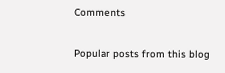Comments

Popular posts from this blog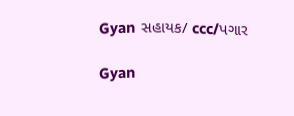Gyan સહાયક/ ccc/પગાર

Gyan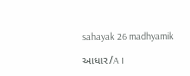sahayak 26 madhyamik

આધાર/A I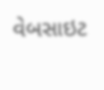વેબસાઇટ